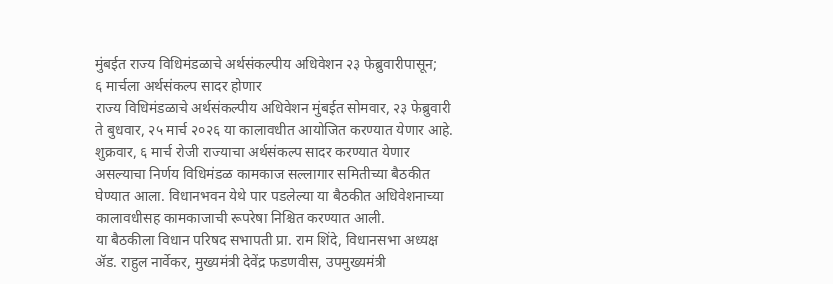मुंबईत राज्य विधिमंडळाचे अर्थसंकल्पीय अधिवेशन २३ फेब्रुवारीपासून;
६ मार्चला अर्थसंकल्प सादर होणार
राज्य विधिमंडळाचे अर्थसंकल्पीय अधिवेशन मुंबईत सोमवार, २३ फेब्रुवारी ते बुधवार, २५ मार्च २०२६ या कालावधीत आयोजित करण्यात येणार आहे. शुक्रवार, ६ मार्च रोजी राज्याचा अर्थसंकल्प सादर करण्यात येणार असल्याचा निर्णय विधिमंडळ कामकाज सल्लागार समितीच्या बैठकीत घेण्यात आला. विधानभवन येथे पार पडलेल्या या बैठकीत अधिवेशनाच्या कालावधीसह कामकाजाची रूपरेषा निश्चित करण्यात आली.
या बैठकीला विधान परिषद सभापती प्रा. राम शिंदे, विधानसभा अध्यक्ष ॲड. राहुल नार्वेकर, मुख्यमंत्री देवेंद्र फडणवीस, उपमुख्यमंत्री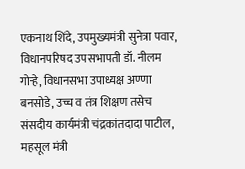एकनाथ शिंदे, उपमुख्यमंत्री सुनेत्रा पवार, विधानपरिषद उपसभापती डॉ. नीलम गोऱ्हे, विधानसभा उपाध्यक्ष अण्णा बनसोडे, उच्च व तंत्र शिक्षण तसेच संसदीय कार्यमंत्री चंद्रकांतदादा पाटील, महसूल मंत्री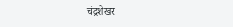चंद्रशेखर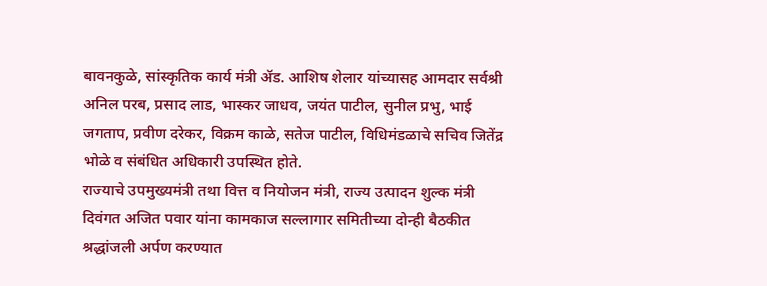बावनकुळे, सांस्कृतिक कार्य मंत्री ॲड. आशिष शेलार यांच्यासह आमदार सर्वश्री अनिल परब, प्रसाद लाड, भास्कर जाधव, जयंत पाटील, सुनील प्रभु, भाई जगताप, प्रवीण दरेकर, विक्रम काळे, सतेज पाटील, विधिमंडळाचे सचिव जितेंद्र भोळे व संबंधित अधिकारी उपस्थित होते.
राज्याचे उपमुख्यमंत्री तथा वित्त व नियोजन मंत्री, राज्य उत्पादन शुल्क मंत्री दिवंगत अजित पवार यांना कामकाज सल्लागार समितीच्या दोन्ही बैठकीत श्रद्धांजली अर्पण करण्यात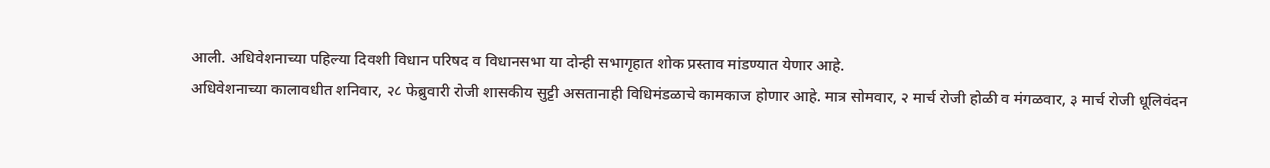आली. अधिवेशनाच्या पहिल्या दिवशी विधान परिषद व विधानसभा या दोन्ही सभागृहात शोक प्रस्ताव मांडण्यात येणार आहे.
अधिवेशनाच्या कालावधीत शनिवार, २८ फेब्रुवारी रोजी शासकीय सुट्टी असतानाही विधिमंडळाचे कामकाज होणार आहे. मात्र सोमवार, २ मार्च रोजी होळी व मंगळवार, ३ मार्च रोजी धूलिवंदन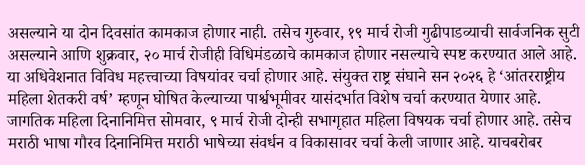असल्याने या दोन दिवसांत कामकाज होणार नाही. तसेच गुरुवार, १९ मार्च रोजी गुढीपाडव्याची सार्वजनिक सुटी असल्याने आणि शुक्रवार, २० मार्च रोजीही विधिमंडळाचे कामकाज होणार नसल्याचे स्पष्ट करण्यात आले आहे.
या अधिवेशनात विविध महत्त्वाच्या विषयांवर चर्चा होणार आहे. संयुक्त राष्ट्र संघाने सन २०२६ हे ‘आंतरराष्ट्रीय महिला शेतकरी वर्ष’ म्हणून घोषित केल्याच्या पार्श्वभूमीवर यासंदर्भात विशेष चर्चा करण्यात येणार आहे. जागतिक महिला दिनानिमित्त सोमवार, ९ मार्च रोजी दोन्ही सभागृहात महिला विषयक चर्चा होणार आहे. तसेच मराठी भाषा गौरव दिनानिमित्त मराठी भाषेच्या संवर्धन व विकासावर चर्चा केली जाणार आहे. याचबरोबर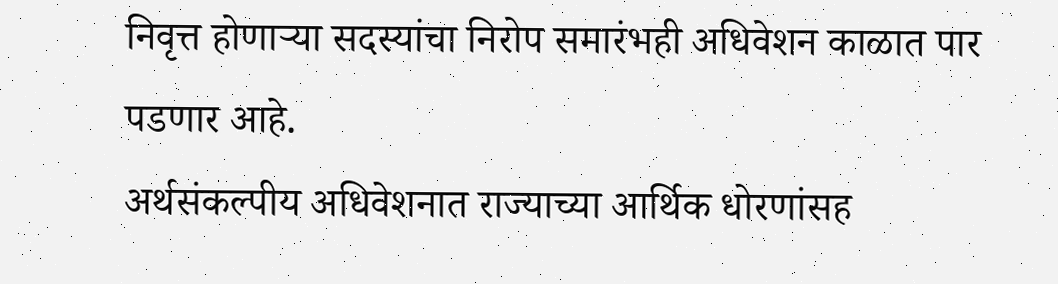निवृत्त होणाऱ्या सदस्यांचा निरोप समारंभही अधिवेशन काळात पार पडणार आहे.
अर्थसंकल्पीय अधिवेशनात राज्याच्या आर्थिक धोरणांसह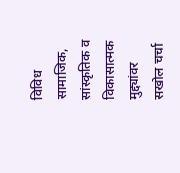विविध सामाजिक, सांस्कृतिक व विकासात्मक मुद्द्यांवर सखोल चर्चा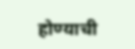होण्याची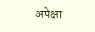अपेक्षा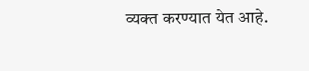व्यक्त करण्यात येत आहे.